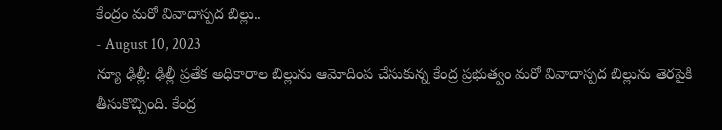కేంద్రం మరో వివాదాస్పద బిల్లు..
- August 10, 2023
న్యూ ఢిల్లీ: ఢిల్లీ ప్రతేక అధికారాల బిల్లును ఆమోదింప చేసుకున్న కేంద్ర ప్రభుత్వం మరో వివాదాస్పద బిల్లును తెరపైకి తీసుకొచ్చింది. కేంద్ర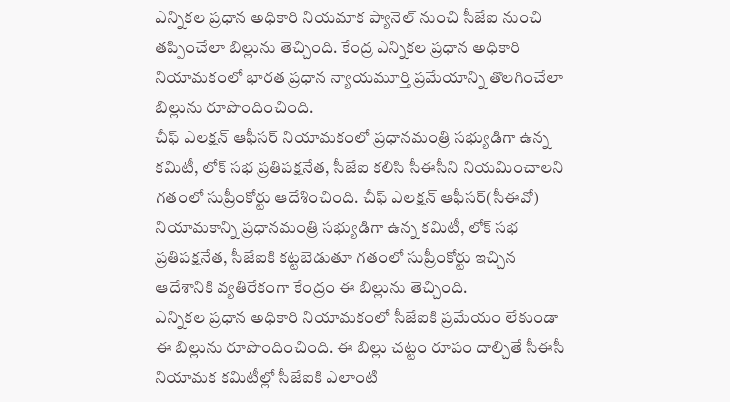ఎన్నికల ప్రధాన అధికారి నియమాక ప్యానెల్ నుంచి సీజేఐ నుంచి తప్పించేలా బిల్లును తెచ్చింది. కేంద్ర ఎన్నికల ప్రధాన అధికారి నియామకంలో భారత ప్రధాన న్యాయమూర్తి ప్రమేయాన్ని తొలగించేలా బిల్లును రూపొందించింది.
చీఫ్ ఎలక్షన్ ఆఫీసర్ నియామకంలో ప్రధానమంత్రి సభ్యుడిగా ఉన్న కమిటీ, లోక్ సభ ప్రతిపక్షనేత, సీజేఐ కలిసి సీఈసీని నియమించాలని గతంలో సుప్రీంకోర్టు ఆదేశించింది. చీఫ్ ఎలక్షన్ ఆఫీసర్(సీఈవో) నియామకాన్ని ప్రధానమంత్రి సభ్యుడిగా ఉన్న కమిటీ, లోక్ సభ ప్రతిపక్షనేత, సీజేఐకి కట్టబెడుతూ గతంలో సుప్రీంకోర్టు ఇచ్చిన ఆదేశానికి వ్యతిరేకంగా కేంద్రం ఈ బిల్లును తెచ్చింది.
ఎన్నికల ప్రధాన అధికారి నియామకంలో సీజేఐకి ప్రమేయం లేకుండా ఈ బిల్లును రూపొందించింది. ఈ బిల్లు చట్టం రూపం దాల్చితే సీఈసీ నియామక కమిటీల్లో సీజేఐకి ఎలాంటి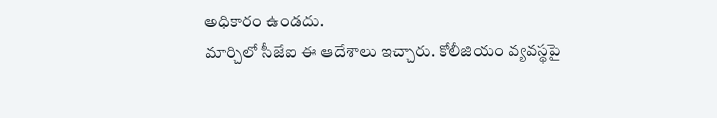అధికారం ఉండదు.
మార్చిలో సీజేఐ ఈ ఆదేశాలు ఇచ్చారు. కోలీజియం వ్యవస్థపై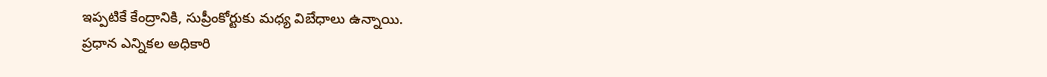ఇప్పటికే కేంద్రానికి, సుప్రీంకోర్టుకు మధ్య విబేధాలు ఉన్నాయి.
ప్రధాన ఎన్నికల అధికారి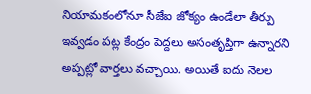నియామకంలోనూ సీజేఐ జోక్యం ఉండేలా తీర్పు ఇవ్వడం పట్ల కేంద్రం పెద్దలు అసంతృప్తిగా ఉన్నారని అప్పట్లో వార్తలు వచ్చాయి. అయితే ఐదు నెలల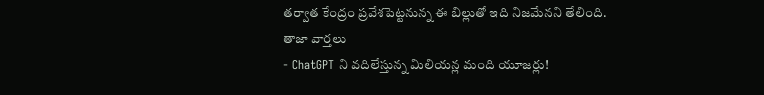తర్వాత కేంద్రం ప్రవేశపెట్టనున్న ఈ బిల్లుతో ఇది నిజమేనని తేలింది.
తాజా వార్తలు
- ChatGPT ని వదిలేస్తున్న మిలియన్ల మంది యూజర్లు!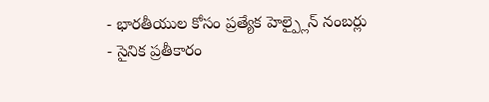- భారతీయుల కోసం ప్రత్యేక హెల్ప్లైన్ నంబర్లు
- సైనిక ప్రతీకారం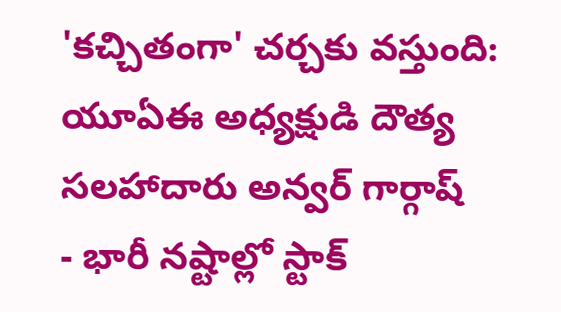'కచ్చితంగా' చర్చకు వస్తుంది: యూఏఈ అధ్యక్షుడి దౌత్య సలహాదారు అన్వర్ గార్గాష్
- భారీ నష్టాల్లో స్టాక్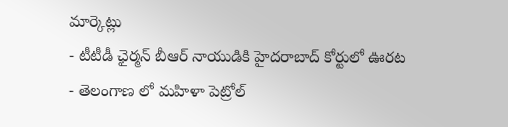మార్కెట్లు
- టీటీడీ ఛైర్మన్ బీఆర్ నాయుడికి హైదరాబాద్ కోర్టులో ఊరట
- తెలంగాణ లో మహిళా పెట్రోల్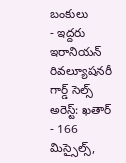బంకులు
- ఇద్దరు ఇరానియన్ రివల్యూషనరీ గార్డ్ సెల్స్ అరెస్ట్: ఖతార్
- 166 మిస్సైల్స్,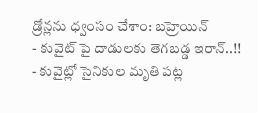డ్రోన్లను ధ్వంసం చేశాం: బహ్రెయిన్
- కువైట్ పై దాడులకు తెగబడ్డ ఇరాన్..!!
- కువైట్లో సైనికుల మృతి పట్ల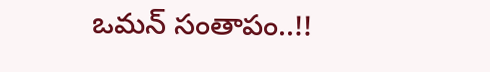ఒమన్ సంతాపం..!!